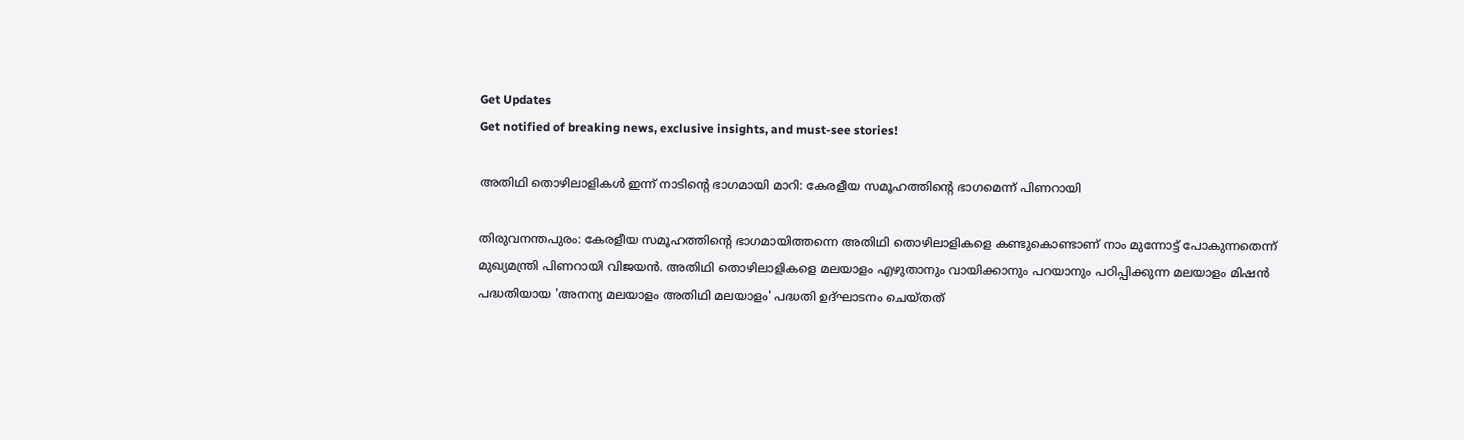Get Updates
Get notified of breaking news, exclusive insights, and must-see stories!

അതിഥി തൊഴിലാളികൾ ഇന്ന് നാടിന്റെ ഭാഗമായി മാറി: കേരളീയ സമൂഹത്തിന്റെ ഭാഗമെന്ന് പിണറായി

തിരുവനന്തപുരം: കേരളീയ സമൂഹത്തിന്റെ ഭാഗമായിത്തന്നെ അതിഥി തൊഴിലാളികളെ കണ്ടുകൊണ്ടാണ് നാം മുന്നോട്ട് പോകുന്നതെന്ന് മുഖ്യമന്ത്രി പിണറായി വിജയൻ. അതിഥി തൊഴിലാളികളെ മലയാളം എഴുതാനും വായിക്കാനും പറയാനും പഠിപ്പിക്കുന്ന മലയാളം മിഷൻ പദ്ധതിയായ 'അനന്യ മലയാളം അതിഥി മലയാളം' പദ്ധതി ഉദ്ഘാടനം ചെയ്തത്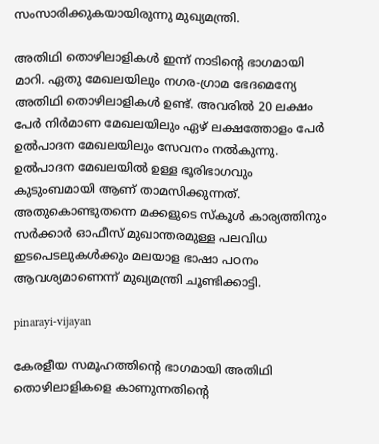സംസാരിക്കുകയായിരുന്നു മുഖ്യമന്ത്രി.

അതിഥി തൊഴിലാളികൾ ഇന്ന് നാടിന്റെ ഭാഗമായി മാറി. ഏതു മേഖലയിലും നഗര-ഗ്രാമ ഭേദമെന്യേ അതിഥി തൊഴിലാളികൾ ഉണ്ട്. അവരിൽ 20 ലക്ഷം പേർ നിർമാണ മേഖലയിലും ഏഴ് ലക്ഷത്തോളം പേർ ഉൽപാദന മേഖലയിലും സേവനം നൽകുന്നു. ഉൽപാദന മേഖലയിൽ ഉള്ള ഭൂരിഭാഗവും കുടുംബമായി ആണ് താമസിക്കുന്നത്. അതുകൊണ്ടുതന്നെ മക്കളുടെ സ്‌കൂൾ കാര്യത്തിനും സർക്കാർ ഓഫീസ് മുഖാന്തരമുള്ള പലവിധ ഇടപെടലുകൾക്കും മലയാള ഭാഷാ പഠനം ആവശ്യമാണെന്ന് മുഖ്യമന്ത്രി ചൂണ്ടിക്കാട്ടി.

pinarayi-vijayan

കേരളീയ സമൂഹത്തിന്റെ ഭാഗമായി അതിഥി തൊഴിലാളികളെ കാണുന്നതിന്റെ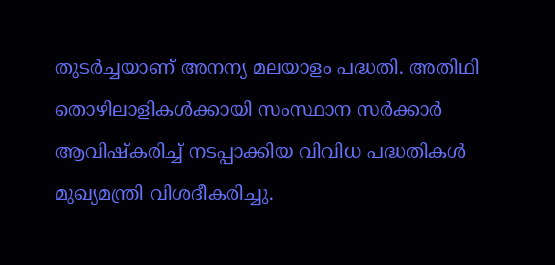തുടർച്ചയാണ് അനന്യ മലയാളം പദ്ധതി. അതിഥി തൊഴിലാളികൾക്കായി സംസ്ഥാന സർക്കാർ ആവിഷ്‌കരിച്ച് നടപ്പാക്കിയ വിവിധ പദ്ധതികൾ മുഖ്യമന്ത്രി വിശദീകരിച്ചു.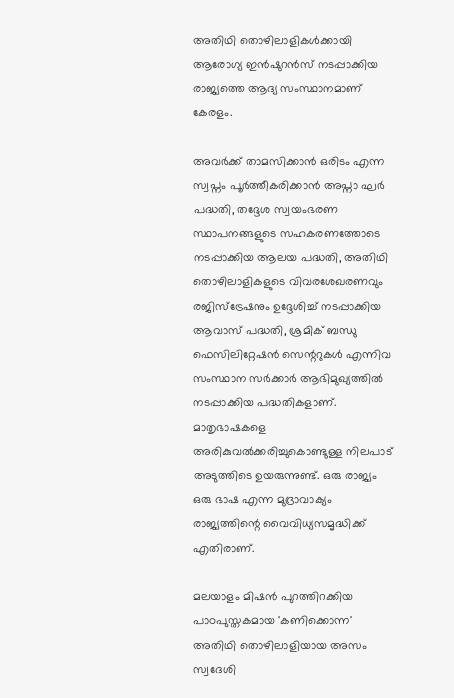അതിഥി തൊഴിലാളികൾക്കായി ആരോഗ്യ ഇൻഷുറൻസ് നടപ്പാക്കിയ രാജ്യത്തെ ആദ്യ സംസ്ഥാനമാണ് കേരളം.

അവർക്ക് താമസിക്കാൻ ഒരിടം എന്ന സ്വപ്നം പൂർത്തീകരിക്കാൻ അപ്നാ ഘർ പദ്ധതി, തദ്ദേശ സ്വയംഭരണ സ്ഥാപനങ്ങളുടെ സഹകരണത്തോടെ നടപ്പാക്കിയ ആലയ പദ്ധതി, അതിഥി തൊഴിലാളികളുടെ വിവരശേഖരണവും രജിസ്‌ട്രേഷനും ഉദ്ദേശിച്ച് നടപ്പാക്കിയ ആവാസ് പദ്ധതി, ശ്രമിക് ബന്ധു ഫെസിലിറ്റേഷൻ സെന്ററുകൾ എന്നിവ സംസ്ഥാന സർക്കാർ ആഭിമുഖ്യത്തിൽ നടപ്പാക്കിയ പദ്ധതികളാണ്. മാതൃഭാഷകളെ അരികുവൽക്കരിച്ചുകൊണ്ടുള്ള നിലപാട് അടുത്തിടെ ഉയരുന്നുണ്ട്. ഒരു രാജ്യം ഒരു ഭാഷ എന്ന മുദ്രാവാക്യം രാജ്യത്തിന്റെ വൈവിധ്യസമൃദ്ധിക്ക് എതിരാണ്.

മലയാളം മിഷൻ പുറത്തിറക്കിയ പാഠപുസ്തകമായ 'കണിക്കൊന്ന' അതിഥി തൊഴിലാളിയായ അസം സ്വദേശി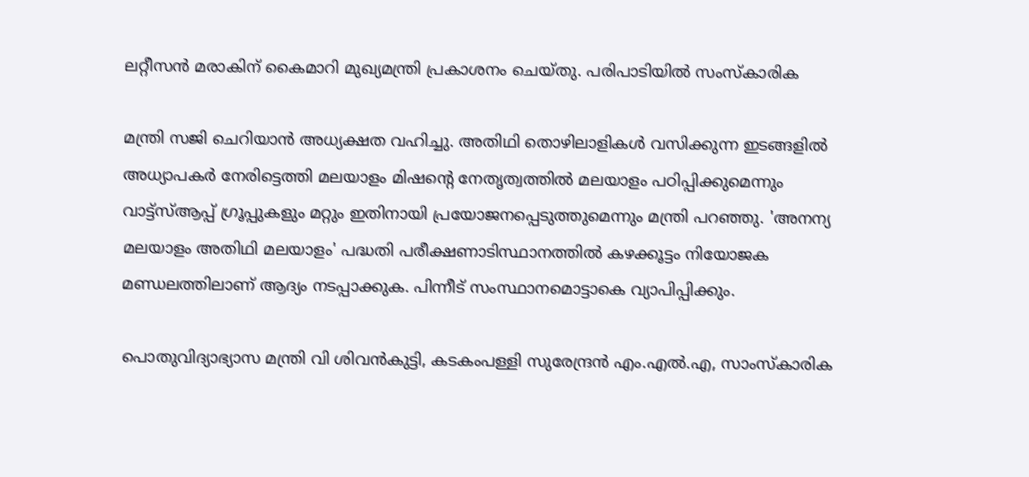ലറ്റീസൻ മരാകിന് കൈമാറി മുഖ്യമന്ത്രി പ്രകാശനം ചെയ്തു. പരിപാടിയിൽ സംസ്‌കാരിക

മന്ത്രി സജി ചെറിയാൻ അധ്യക്ഷത വഹിച്ചു. അതിഥി തൊഴിലാളികൾ വസിക്കുന്ന ഇടങ്ങളിൽ അധ്യാപകർ നേരിട്ടെത്തി മലയാളം മിഷന്റെ നേതൃത്വത്തിൽ മലയാളം പഠിപ്പിക്കുമെന്നും വാട്ട്‌സ്ആപ്പ് ഗ്രൂപ്പുകളും മറ്റും ഇതിനായി പ്രയോജനപ്പെടുത്തുമെന്നും മന്ത്രി പറഞ്ഞു. 'അനന്യ മലയാളം അതിഥി മലയാളം' പദ്ധതി പരീക്ഷണാടിസ്ഥാനത്തിൽ കഴക്കൂട്ടം നിയോജക മണ്ഡലത്തിലാണ് ആദ്യം നടപ്പാക്കുക. പിന്നീട് സംസ്ഥാനമൊട്ടാകെ വ്യാപിപ്പിക്കും.

പൊതുവിദ്യാഭ്യാസ മന്ത്രി വി ശിവൻകുട്ടി, കടകംപള്ളി സുരേന്ദ്രൻ എം.എൽ.എ, സാംസ്‌കാരിക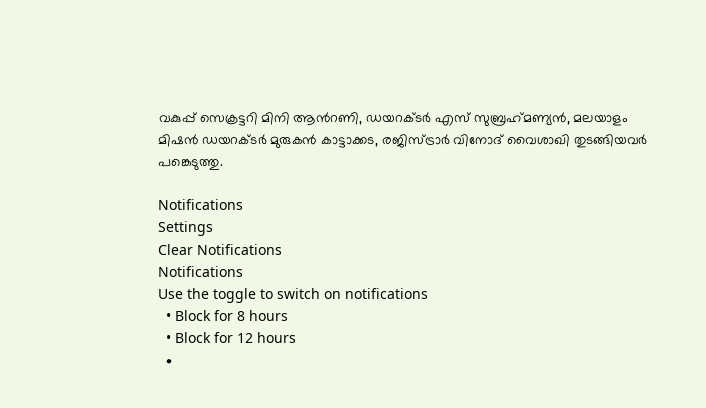വകുപ്പ് സെക്രട്ടറി മിനി ആൻറണി, ഡയറക്ടർ എസ് സുബ്രഹ്‌മണ്യൻ, മലയാളം മിഷൻ ഡയറക്ടർ മുരുകൻ കാട്ടാക്കട, രജിസ്ട്രാർ വിനോദ് വൈശാഖി തുടങ്ങിയവർ പങ്കെടുത്തു.

Notifications
Settings
Clear Notifications
Notifications
Use the toggle to switch on notifications
  • Block for 8 hours
  • Block for 12 hours
  •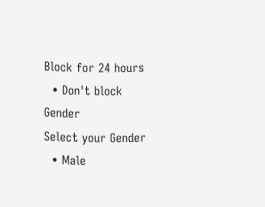Block for 24 hours
  • Don't block
Gender
Select your Gender
  • Male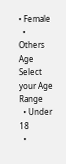• Female
  • Others
Age
Select your Age Range
  • Under 18
  •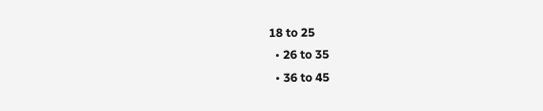18 to 25
  • 26 to 35
  • 36 to 45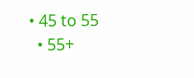• 45 to 55
  • 55+